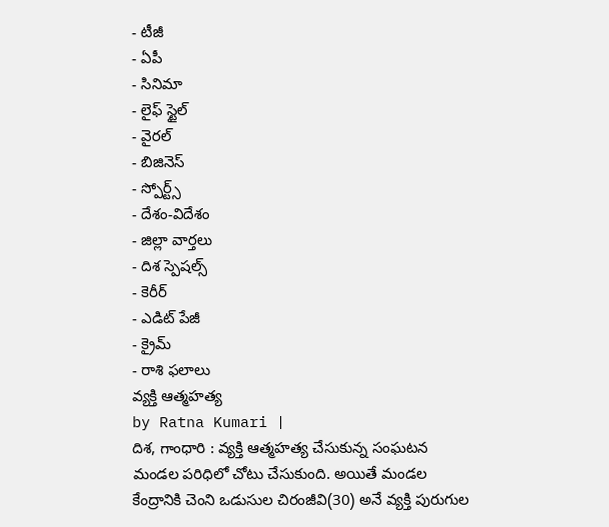- టీజీ
- ఏపీ
- సినిమా
- లైఫ్ స్టైల్
- వైరల్
- బిజినెస్
- స్పోర్ట్స్
- దేశం-విదేశం
- జిల్లా వార్తలు
- దిశ స్పెషల్స్
- కెరీర్
- ఎడిట్ పేజీ
- క్రైమ్
- రాశి ఫలాలు
వ్యక్తి ఆత్మహత్య
by Ratna Kumari |
దిశ, గాంధారి : వ్యక్తి ఆత్మహత్య చేసుకున్న సంఘటన మండల పరిధిలో చోటు చేసుకుంది. అయితే మండల కేంద్రానికి చెంని ఒడుసుల చిరంజీవి(30) అనే వ్యక్తి పురుగుల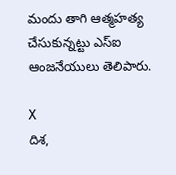మందు తాగి ఆత్మహత్య చేసుకున్నట్టు ఎస్ఐ ఆంజనేయులు తెలిపారు.

X
దిశ,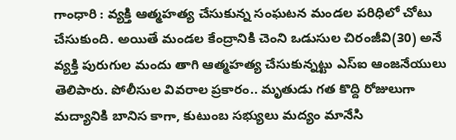గాంధారి : వ్యక్తి ఆత్మహత్య చేసుకున్న సంఘటన మండల పరిధిలో చోటు చేసుకుంది. అయితే మండల కేంద్రానికి చెంని ఒడుసుల చిరంజీవి(30) అనే వ్యక్తి పురుగుల మందు తాగి ఆత్మహత్య చేసుకున్నట్టు ఎస్ఐ ఆంజనేయులు తెలిపారు. పోలీసుల వివరాల ప్రకారం.. మృతుడు గత కొద్ది రోజులుగా మద్యానికి బానిస కాగా, కుటుంబ సభ్యులు మద్యం మానేసి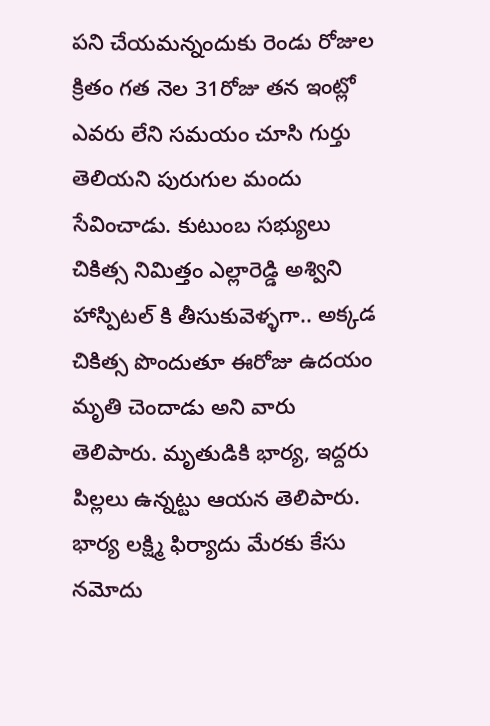పని చేయమన్నందుకు రెండు రోజుల క్రితం గత నెల 31రోజు తన ఇంట్లో ఎవరు లేని సమయం చూసి గుర్తు తెలియని పురుగుల మందు సేవించాడు. కుటుంబ సభ్యులు చికిత్స నిమిత్తం ఎల్లారెడ్డి అశ్విని హాస్పిటల్ కి తీసుకువెళ్ళగా.. అక్కడ చికిత్స పొందుతూ ఈరోజు ఉదయం మృతి చెందాడు అని వారు తెలిపారు. మృతుడికి భార్య, ఇద్దరు పిల్లలు ఉన్నట్టు ఆయన తెలిపారు. భార్య లక్ష్మి ఫిర్యాదు మేరకు కేసు నమోదు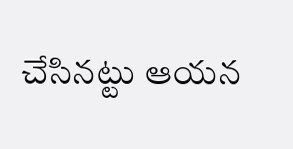చేసినట్టు ఆయన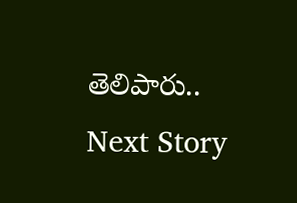తెలిపారు..
Next Story